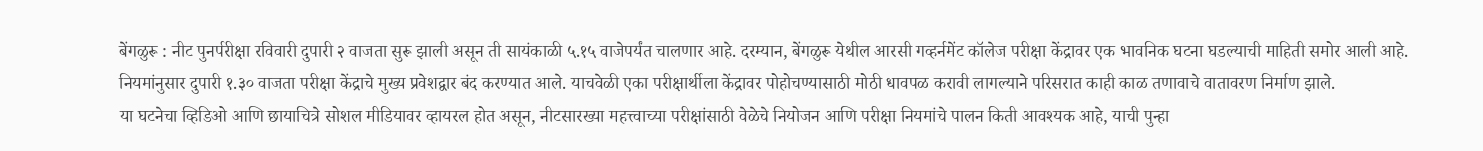बेंगळुरू : नीट पुनर्परीक्षा रविवारी दुपारी २ वाजता सुरू झाली असून ती सायंकाळी ५.१५ वाजेपर्यंत चालणार आहे. दरम्यान, बेंगळुरू येथील आरसी गव्हर्नमेंट कॉलेज परीक्षा केंद्रावर एक भावनिक घटना घडल्याची माहिती समोर आली आहे.
नियमांनुसार दुपारी १.३० वाजता परीक्षा केंद्राचे मुख्य प्रवेशद्वार बंद करण्यात आले. याचवेळी एका परीक्षार्थीला केंद्रावर पोहोचण्यासाठी मोठी धावपळ करावी लागल्याने परिसरात काही काळ तणावाचे वातावरण निर्माण झाले.
या घटनेचा व्हिडिओ आणि छायाचित्रे सोशल मीडियावर व्हायरल होत असून, नीटसारख्या महत्त्वाच्या परीक्षांसाठी वेळेचे नियोजन आणि परीक्षा नियमांचे पालन किती आवश्यक आहे, याची पुन्हा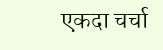एकदा चर्चा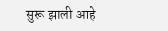सुरू झाली आहे